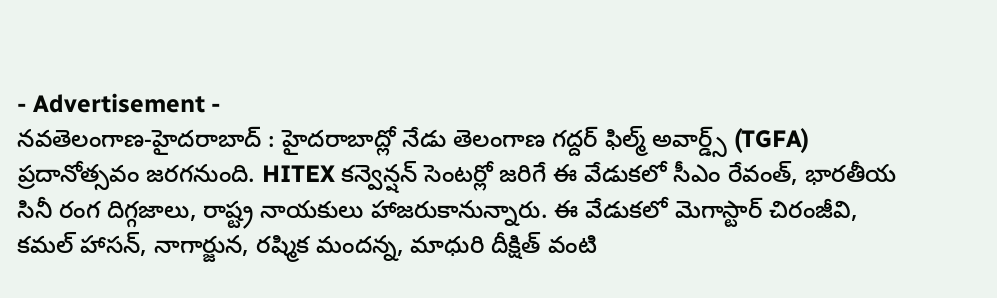- Advertisement -
నవతెలంగాణ-హైదరాబాద్ : హైదరాబాద్లో నేడు తెలంగాణ గద్దర్ ఫిల్మ్ అవార్డ్స్ (TGFA) ప్రదానోత్సవం జరగనుంది. HITEX కన్వెన్షన్ సెంటర్లో జరిగే ఈ వేడుకలో సీఎం రేవంత్, భారతీయ సినీ రంగ దిగ్గజాలు, రాష్ట్ర నాయకులు హాజరుకానున్నారు. ఈ వేడుకలో మెగాస్టార్ చిరంజీవి, కమల్ హాసన్, నాగార్జున, రష్మిక మందన్న, మాధురి దీక్షిత్ వంటి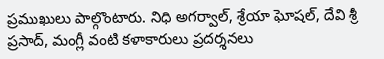ప్రముఖులు పాల్గొంటారు. నిధి అగర్వాల్, శ్రేయా ఘోషల్, దేవి శ్రీ ప్రసాద్, మంగ్లీ వంటి కళాకారులు ప్రదర్శనలు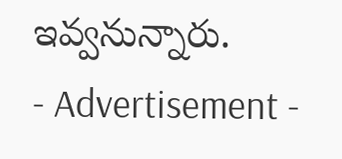ఇవ్వనున్నారు.
- Advertisement -